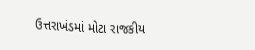ઉત્તરાખંડમાં મોટા રાજકીય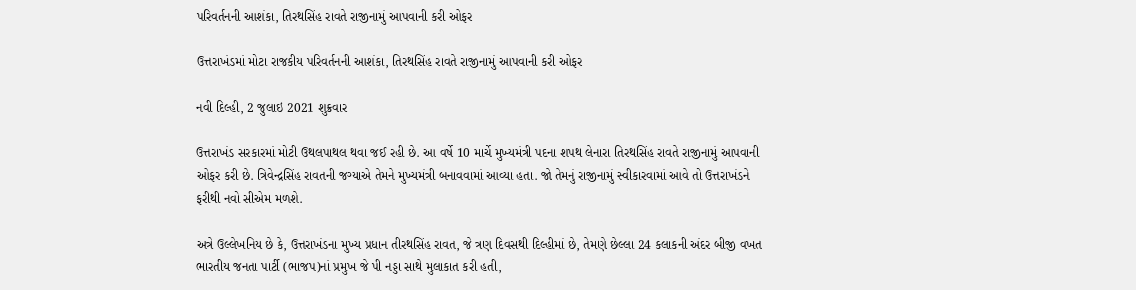પરિવર્તનની આશંકા, તિરથસિંહ રાવતે રાજીનામું આપવાની કરી ઓફર

ઉત્તરાખંડમાં મોટા રાજકીય પરિવર્તનની આશંકા, તિરથસિંહ રાવતે રાજીનામું આપવાની કરી ઓફર

નવી દિલ્હી, 2 જુલાઇ 2021 શુક્રવાર

ઉત્તરાખંડ સરકારમાં મોટી ઉથલપાથલ થવા જઈ રહી છે. આ વર્ષે 10 માર્ચે મુખ્યમંત્રી પદના શપથ લેનારા તિરથસિંહ રાવતે રાજીનામું આપવાની ઓફર કરી છે. ત્રિવેન્દ્રસિંહ રાવતની જગ્યાએ તેમને મુખ્યમંત્રી બનાવવામાં આવ્યા હતા. જો તેમનું રાજીનામું સ્વીકારવામાં આવે તો ઉત્તરાખંડને ફરીથી નવો સીએમ મળશે.

અત્રે ઉલ્લેખનિય છે કે, ઉત્તરાખંડના મુખ્ય પ્રધાન તીરથસિંહ રાવત, જે ત્રણ દિવસથી દિલ્હીમાં છે, તેમણે છેલ્લા 24 કલાકની અંદર બીજી વખત ભારતીય જનતા પાર્ટી (ભાજપ)નાં પ્રમુખ જે પી નડ્ડા સાથે મુલાકાત કરી હતી,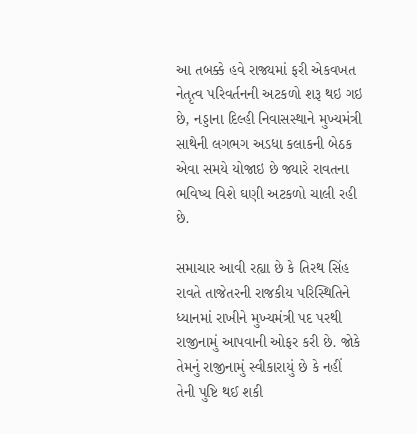આ તબક્કે હવે રાજ્યમાં ફરી એકવખત નેતૃત્વ પરિવર્તનની અટકળો શરૂ થઇ ગઇ છે, નડ્ડાના દિલ્હી નિવાસસ્થાને મુખ્યમંત્રી સાથેની લગભગ અડધા કલાકની બેઠક એવા સમયે યોજાઇ છે જ્યારે રાવતના ભવિષ્ય વિશે ઘણી અટકળો ચાલી રહી છે.

સમાચાર આવી રહ્યા છે કે તિરથ સિંહ રાવતે તાજેતરની રાજકીય પરિસ્થિતિને ધ્યાનમાં રાખીને મુખ્યમંત્રી પદ પરથી રાજીનામું આપવાની ઓફર કરી છે. જોકે તેમનું રાજીનામું સ્વીકારાયું છે કે નહીં તેની પુષ્ટિ થઈ શકી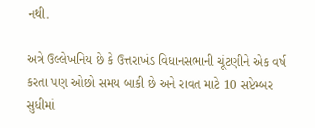નથી.

અત્રે ઉલ્લેખનિય છે કે ઉત્તરાખંડ વિધાનસભાની ચૂંટણીને એક વર્ષ કરતા પણ ઓછો સમય બાકી છે અને રાવત માટે 10 સપ્ટેમ્બર સુધીમાં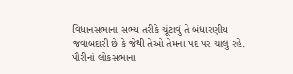વિધાનસભાના સભ્ય તરીકે ચૂંટાવું તે બંધારણીય જવાબદારી છે કે જેથી તેઓ તેમના પદ પર ચાલુ રહે. પૌરીનાં લોકસભાના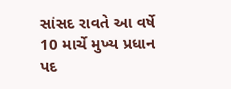સાંસદ રાવતે આ વર્ષે 10 માર્ચે મુખ્ય પ્રધાન પદ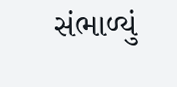સંભાળ્યું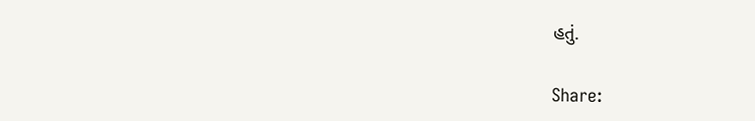હતું.

Share: